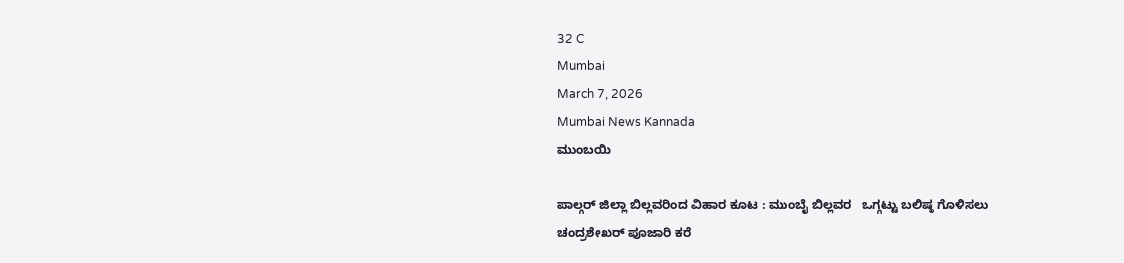32 C
Mumbai
March 7, 2026
Mumbai News Kannada
ಮುಂಬಯಿ

ಪಾಲ್ಗರ್ ಜಿಲ್ಲಾ ಬಿಲ್ಲವರಿಂದ ವಿಹಾರ ಕೂಟ : ಮುಂಬೈ ಬಿಲ್ಲವರ   ಒಗ್ಗಟ್ಟು ಬಲಿಷ್ಠ ಗೊಳಿಸಲು ಚಂದ್ರಶೇಖರ್ ಪೂಜಾರಿ ಕರೆ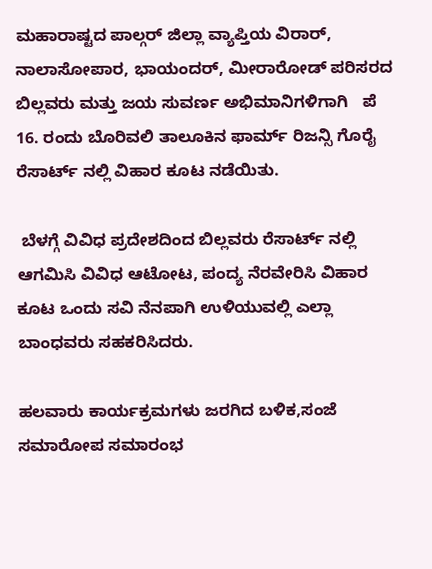ಮಹಾರಾಷ್ಟದ ಪಾಲ್ಗರ್ ಜಿಲ್ಲಾ ವ್ಯಾಪ್ತಿಯ ವಿರಾರ್, ನಾಲಾಸೋಪಾರ, ಭಾಯಂದರ್, ಮೀರಾರೋಡ್ ಪರಿಸರದ ಬಿಲ್ಲವರು ಮತ್ತು ಜಯ ಸುವರ್ಣ ಅಭಿಮಾನಿಗಳಿಗಾಗಿ   ಪೆ 16. ರಂದು ಬೊರಿವಲಿ ತಾಲೂಕಿನ ಫಾರ್ಮ್ ರಿಜನ್ಸಿ ಗೊರೈ ರೆಸಾರ್ಟ್ ನಲ್ಲಿ ವಿಹಾರ ಕೂಟ ನಡೆಯಿತು.

 ಬೆಳಗ್ಗೆ ವಿವಿಧ ಪ್ರದೇಶದಿಂದ ಬಿಲ್ಲವರು ರೆಸಾರ್ಟ್ ನಲ್ಲಿ ಆಗಮಿಸಿ ವಿವಿಧ ಆಟೋಟ, ಪಂದ್ಯ ನೆರವೇರಿಸಿ ವಿಹಾರ ಕೂಟ ಒಂದು ಸವಿ ನೆನಪಾಗಿ ಉಳಿಯುವಲ್ಲಿ ಎಲ್ಲಾ ಬಾಂಧವರು ಸಹಕರಿಸಿದರು.

ಹಲವಾರು ಕಾರ್ಯಕ್ರಮಗಳು ಜರಗಿದ ಬಳಿಕ,ಸಂಜೆ  ಸಮಾರೋಪ ಸಮಾರಂಭ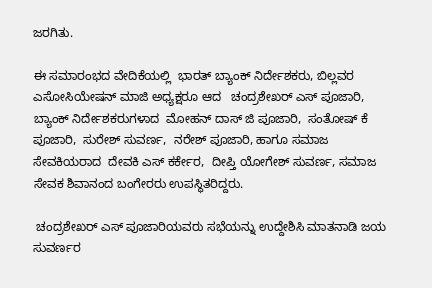ಜರಗಿತು.

ಈ ಸಮಾರಂಭದ ವೇದಿಕೆಯಲ್ಲಿ  ಭಾರತ್ ಬ್ಯಾಂಕ್ ನಿರ್ದೇಶಕರು, ಬಿಲ್ಲವರ ಎಸೋಸಿಯೇಷನ್ ಮಾಜಿ ಅಧ್ಯಕ್ಷರೂ ಆದ   ಚಂದ್ರಶೇಖರ್ ಎಸ್ ಪೂಜಾರಿ, ಬ್ಯಾಂಕ್ ನಿರ್ದೇಶಕರುಗಳಾದ  ಮೋಹನ್ ದಾಸ್ ಜಿ ಪೂಜಾರಿ,  ಸಂತೋಷ್ ಕೆ ಪೂಜಾರಿ,  ಸುರೇಶ್ ಸುವರ್ಣ,  ನರೇಶ್ ಪೂಜಾರಿ, ಹಾಗೂ ಸಮಾಜ ಸೇವಕಿಯರಾದ  ದೇವಕಿ ಎಸ್ ಕರ್ಕೇರ,  ದೀಪ್ತಿ ಯೋಗೇಶ್ ಸುವರ್ಣ, ಸಮಾಜ ಸೇವಕ ಶಿವಾನಂದ ಬಂಗೇರರು ಉಪಸ್ಥಿತರಿದ್ದರು.

 ಚಂದ್ರಶೇಖರ್ ಎಸ್ ಪೂಜಾರಿಯವರು ಸಭೆಯನ್ನು ಉದ್ದೇಶಿಸಿ ಮಾತನಾಡಿ ಜಯ ಸುವರ್ಣರ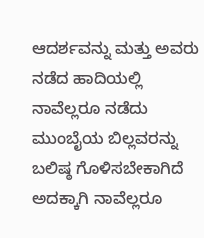ಆದರ್ಶವನ್ನು ಮತ್ತು ಅವರು ನಡೆದ ಹಾದಿಯಲ್ಲಿ ನಾವೆಲ್ಲರೂ ನಡೆದು ಮುಂಬೈಯ ಬಿಲ್ಲವರನ್ನು ಬಲಿಷ್ಠ ಗೊಳಿಸಬೇಕಾಗಿದೆ ಅದಕ್ಕಾಗಿ ನಾವೆಲ್ಲರೂ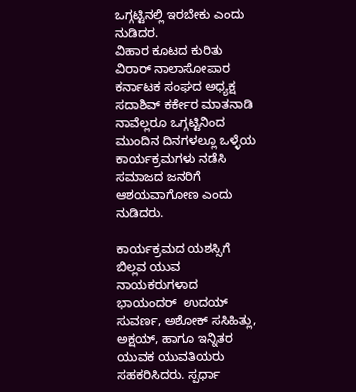ಒಗ್ಗಟ್ಟಿನಲ್ಲಿ ಇರಬೇಕು ಎಂದು ನುಡಿದರ.
ವಿಹಾರ ಕೂಟದ ಕುರಿತು ವಿರಾರ್ ನಾಲಾಸೋಪಾರ ಕರ್ನಾಟಕ ಸಂಘದ ಅಧ್ಯಕ್ಷ ಸದಾಶಿವ್ ಕರ್ಕೇರ ಮಾತನಾಡಿ ನಾವೆಲ್ಲರೂ ಒಗ್ಗಟ್ಟಿನಿಂದ ಮುಂದಿನ ದಿನಗಳಲ್ಲೂ ಒಳ್ಳೆಯ ಕಾರ್ಯಕ್ರಮಗಳು ನಡೆಸಿ ಸಮಾಜದ ಜನರಿಗೆ ಆಶಯವಾಗೋಣ ಎಂದು ನುಡಿದರು.

ಕಾರ್ಯಕ್ರಮದ ಯಶಸ್ಸಿಗೆ ಬಿಲ್ಲವ ಯುವ ನಾಯಕರುಗಳಾದ ಭಾಯಂದರ್  ಉದಯ್ ಸುವರ್ಣ, ಅಶೋಕ್ ಸಸಿಹಿತ್ಲು, ಅಕ್ಷಯ್, ಹಾಗೂ ಇನ್ನಿತರ ಯುವಕ ಯುವತಿಯರು ಸಹಕರಿಸಿದರು. ಸ್ಪರ್ಧಾ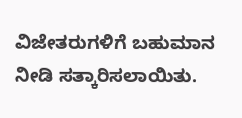ವಿಜೇತರುಗಳಿಗೆ ಬಹುಮಾನ ನೀಡಿ ಸತ್ಕಾರಿಸಲಾಯಿತು.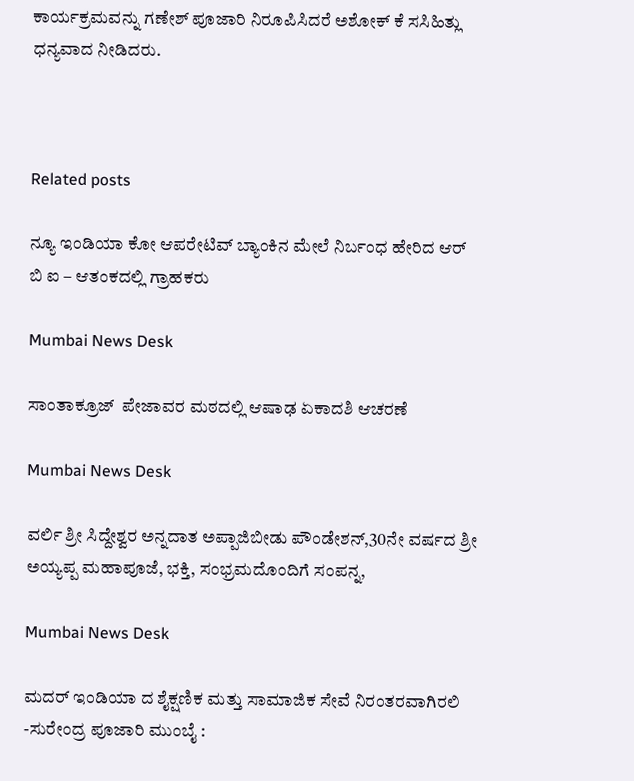ಕಾರ್ಯಕ್ರಮವನ್ನು ಗಣೇಶ್ ಪೂಜಾರಿ ನಿರೂಪಿಸಿದರೆ ಅಶೋಕ್ ಕೆ ಸಸಿಹಿತ್ಲು ಧನ್ಯವಾದ ನೀಡಿದರು.



Related posts

ನ್ಯೂ ಇಂಡಿಯಾ ಕೋ ಆಪರೇಟಿವ್ ಬ್ಯಾಂಕಿನ ಮೇಲೆ ನಿರ್ಬಂಧ ಹೇರಿದ ಆರ್ ಬಿ ಐ – ಆತಂಕದಲ್ಲಿ ಗ್ರಾಹಕರು

Mumbai News Desk

ಸಾಂತಾಕ್ರೂಜ್  ಪೇಜಾವರ ಮಠದಲ್ಲಿ ಆಷಾಢ ಏಕಾದಶಿ ಆಚರಣೆ

Mumbai News Desk

ವರ್ಲಿ ಶ್ರೀ ಸಿದ್ದೇಶ್ವರ ಅನ್ನದಾತ ಅಪ್ಪಾಜಿಬೀಡು ಪೌಂಡೇಶನ್,30ನೇ ವರ್ಷದ ಶ್ರೀ ಅಯ್ಯಪ್ಪ ಮಹಾಪೂಜೆ, ಭಕ್ತಿ, ಸಂಭ್ರಮದೊಂದಿಗೆ ಸಂಪನ್ನ,

Mumbai News Desk

ಮದರ್ ಇಂಡಿಯಾ ದ ಶೈಕ್ಷಣಿಕ ಮತ್ತು ಸಾಮಾಜಿಕ ಸೇವೆ ನಿರಂತರವಾಗಿರಲಿ -ಸುರೇಂದ್ರ ಪೂಜಾರಿ ಮುಂಬೈ :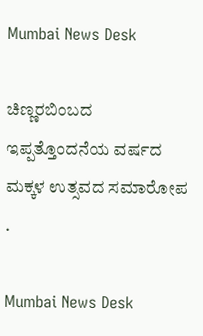Mumbai News Desk

ಚಿಣ್ಣರಬಿಂಬದ ಇಪ್ಪತ್ತೊಂದನೆಯ ವರ್ಷದ ಮಕ್ಕಳ ಉತ್ಸವದ ಸಮಾರೋಪ .

Mumbai News Desk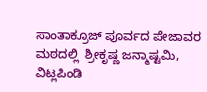ಸಾಂತಾಕ್ರೂಜ್ ಪೂರ್ವದ ಪೇಜಾವರ ಮಠದಲ್ಲಿ  ಶ್ರೀಕೃಷ್ಣ ಜನ್ಮಾಷ್ಟಮಿ, ವಿಟ್ಲಪಿಂಡಿ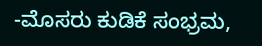-ಮೊಸರು ಕುಡಿಕೆ ಸಂಭ್ರಮ,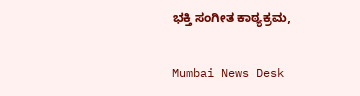ಭಕ್ತಿ ಸಂಗೀತ ಕಾಠ್ಯಕ್ರಮ,

Mumbai News Desk